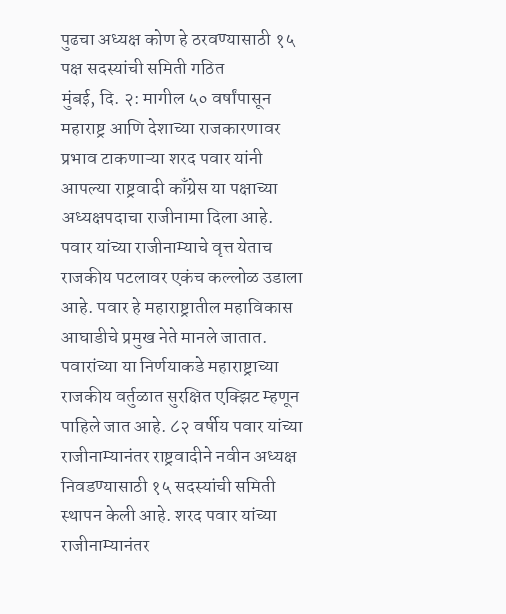पुढचा अध्यक्ष कोण हे ठरवण्यासाठी १५ पक्ष सदस्यांची समिती गठित
मुंबई, दि. २: मागील ५० वर्षांपासून महाराष्ट्र आणि देशाच्या राजकारणावर प्रभाव टाकणाऱ्या शरद पवार यांनी आपल्या राष्ट्रवादी काँग्रेस या पक्षाच्या अध्यक्षपदाचा राजीनामा दिला आहे. पवार यांच्या राजीनाम्याचे वृत्त येताच राजकीय पटलावर एकंच कल्लोळ उडाला आहे. पवार हे महाराष्ट्रातील महाविकास आघाडीचे प्रमुख नेते मानले जातात.
पवारांच्या या निर्णयाकडे महाराष्ट्राच्या राजकीय वर्तुळात सुरक्षित एक्झिट म्हणून पाहिले जात आहे. ८२ वर्षीय पवार यांच्या राजीनाम्यानंतर राष्ट्रवादीने नवीन अध्यक्ष निवडण्यासाठी १५ सदस्यांची समिती स्थापन केली आहे. शरद पवार यांच्या राजीनाम्यानंतर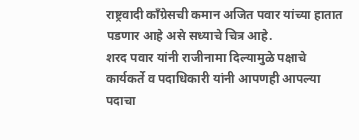राष्ट्रवादी काँग्रेसची कमान अजित पवार यांच्या हातात पडणार आहे असे सध्याचे चित्र आहे.
शरद पवार यांनी राजीनामा दिल्यामुळे पक्षाचे कार्यकर्ते व पदाधिकारी यांनी आपणही आपल्या पदाचा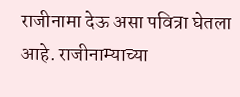राजीनामा देऊ असा पवित्रा घेतला आहे. राजीनाम्याच्या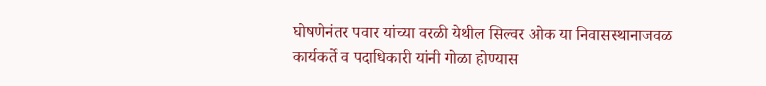घोषणेनंतर पवार यांच्या वरळी येथील सिल्वर ओक या निवासस्थानाजवळ कार्यकर्ते व पदाधिकारी यांनी गोळा होण्यास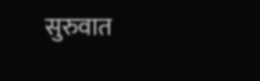सुरुवात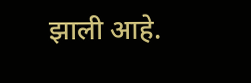झाली आहे.